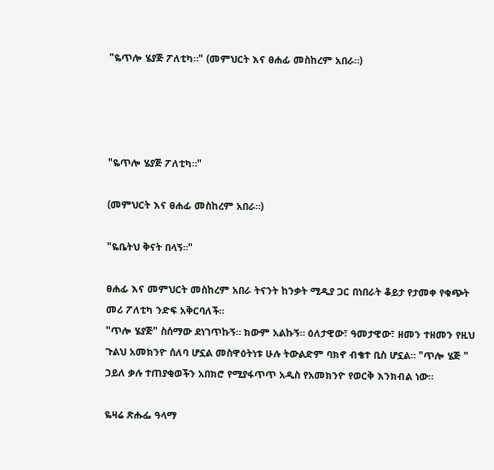"ዬጥሎ ሄያጅ ፖለቲካ።" (መምህርት እና ፀሐፊ መስከረም አበራ።)




"ዬጥሎ ሄያጅ ፖለቲካ።"

(መምህርት እና ፀሐፊ መስከረም አበራ።)

"ዬቤትህ ቅናት በላኝ።"

ፀሐፊ እና መምህርት መስከረም አበራ ትናንት ከንቃት ሚዲያ ጋር በነበራት ቆይታ የታመቀ የቁጭት መሪ ፖለቲካ ንድፍ አቅርባለች።
"ጥሎ ሄያጅ" ስሰማው ደነገጥኩኝ። ክውም አልኩኝ። ዕለታዊው፣ ዓመታዊው፣ ዘመን ተዘመን የዚህ ጉልህ አመክንዮ ሰለባ ሆኗል መስዋዕትነቱ ሁሉ ትውልድም ባክኖ ብቄተ ቢስ ሆኗል። "ጥሎ ሄጅ " ኃይለ ቃሉ ተጠያቂወችን አበክሮ የሚያፋጥጥ አዲስ የአመክንዮ የወርቅ እንክብል ነው።

ዬዛሬ ጽሑፌ ዓላማ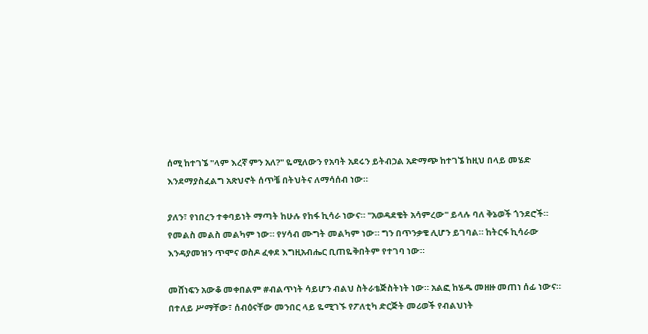ሰሚ ከተገኜ "ላም እረኛ ምን አለ?" ዬሚለውን የአባት አደሩን ይትብኃል አድማጭ ከተገኜ ከዚህ በላይ መሄድ እንደማያስፈልግ አጽህኖት ሰጥቼ በትህትና ለማሳሰብ ነው።

ያለን፣ የነበረን ተቀባይነት ማጣት ከሁሉ የከፋ ኪሳራ ነውና። "አወዳደቄት አሳምረው" ይላሉ ባለ ቅኔወች ጎንደሮች።
የመልስ መልስ መልካም ነው። የሃሳብ ሙግት መልካም ነው። ግን በጥንቃቄ ሊሆን ይገባል። ከትርፋ ኪሳራው እንዳያመዝን ጥሞና ወስዶ ፈቀደ እግዚአብሔር ቢጠዬቅበትም የተገባ ነው።

መሸነፍን አውቆ መቀበልም #ብልጥነት ሳይሆን ብልህ ስትራቴጅስትነት ነው። አልፎ ከሄዱ መዘዙ መጠነ ሰፊ ነውና።
በተለይ ሥማቸው፣ ሰብዕናቸው መንበር ላይ ዬሚገኙ የፖለቲካ ድርጅት መሪወች የብልህነት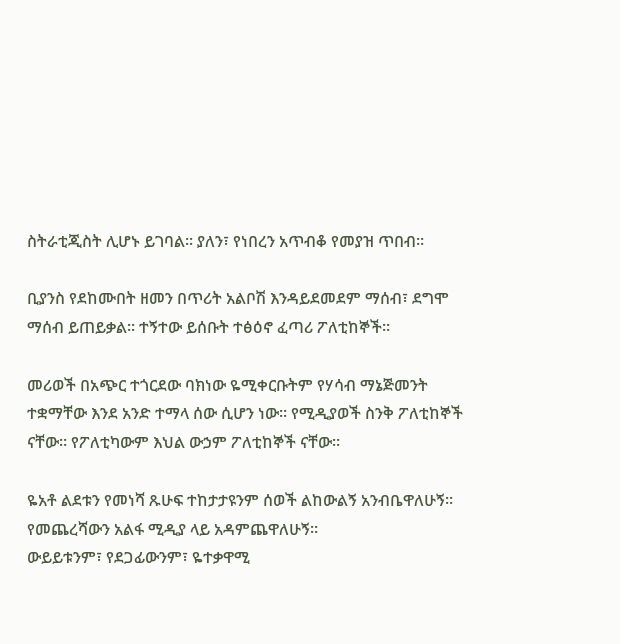ስትራቲጂስት ሊሆኑ ይገባል። ያለን፣ የነበረን አጥብቆ የመያዝ ጥበብ።

ቢያንስ የደከሙበት ዘመን በጥሪት አልቦሽ እንዳይደመደም ማሰብ፣ ደግሞ ማሰብ ይጠይቃል። ተኝተው ይሰቡት ተፅዕኖ ፈጣሪ ፖለቲከኞች።

መሪወች በአጭር ተጎርደው ባክነው ዬሚቀርቡትም የሃሳብ ማኔጅመንት ተቋማቸው እንደ አንድ ተማላ ሰው ሲሆን ነው። የሚዲያወች ስንቅ ፖለቲከኞች ናቸው። የፖለቲካውም እህል ውኃም ፖለቲከኞች ናቸው።

ዬአቶ ልደቱን የመነሻ ጹሁፍ ተከታታዩንም ሰወች ልከውልኝ አንብቤዋለሁኝ። የመጨረሻውን አልፋ ሚዲያ ላይ አዳምጨዋለሁኝ።
ውይይቱንም፣ የደጋፊውንም፣ ዬተቃዋሚ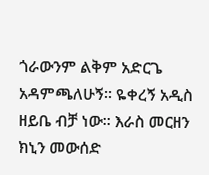ጎራውንም ልቅም አድርጌ አዳምጫለሁኝ። ዬቀረኝ አዲስ ዘይቤ ብቻ ነው። እራስ መርዘን ክኒን መውሰድ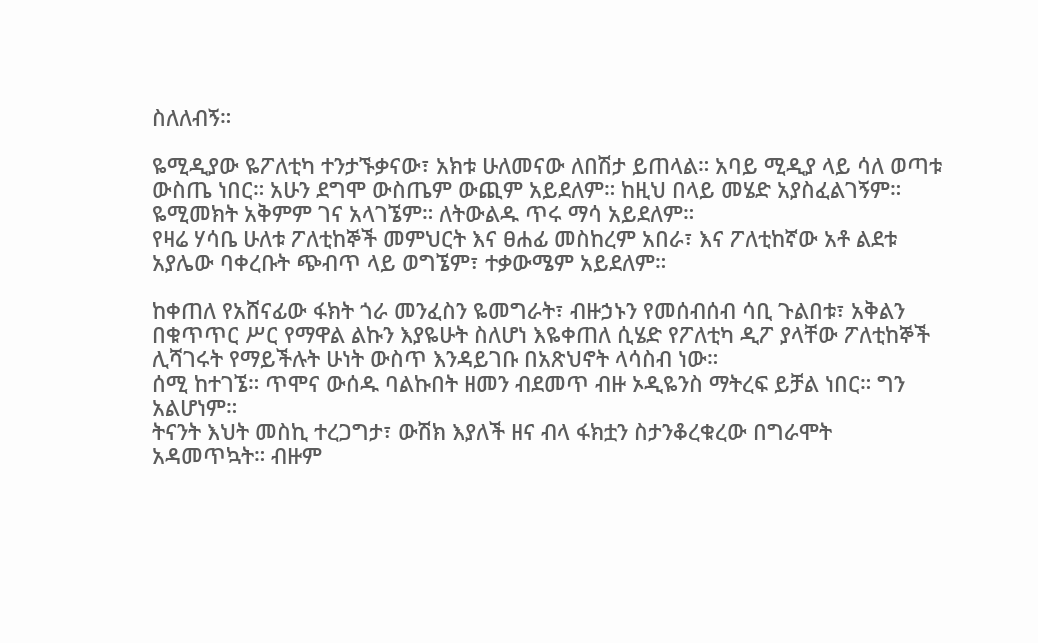ስለለብኝ።

ዬሚዲያው ዬፖለቲካ ተንታኙቃናው፣ አክቱ ሁለመናው ለበሽታ ይጠላል። አባይ ሚዲያ ላይ ሳለ ወጣቱ ውስጤ ነበር። አሁን ደግሞ ውስጤም ውጪም አይደለም። ከዚህ በላይ መሄድ አያስፈልገኝም። ዬሚመክት አቅምም ገና አላገኜም። ለትውልዱ ጥሩ ማሳ አይደለም።
የዛሬ ሃሳቤ ሁለቱ ፖለቲከኞች መምህርት እና ፀሐፊ መስከረም አበራ፣ እና ፖለቲከኛው አቶ ልደቱ አያሌው ባቀረቡት ጭብጥ ላይ ወግኜም፣ ተቃውሜም አይደለም።

ከቀጠለ የአሸናፊው ፋክት ጎራ መንፈስን ዬመግራት፣ ብዙኃኑን የመሰብሰብ ሳቢ ጉልበቱ፣ አቅልን በቁጥጥር ሥር የማዋል ልኩን እያዬሁት ስለሆነ እዬቀጠለ ሲሄድ የፖለቲካ ዲፖ ያላቸው ፖለቲከኞች ሊሻገሩት የማይችሉት ሁነት ውስጥ እንዳይገቡ በአጽህኖት ላሳስብ ነው።
ሰሚ ከተገኜ። ጥሞና ውሰዱ ባልኩበት ዘመን ብደመጥ ብዙ ኦዲዬንስ ማትረፍ ይቻል ነበር። ግን አልሆነም።
ትናንት እህት መስኪ ተረጋግታ፣ ውሽክ እያለች ዘና ብላ ፋክቷን ስታንቆረቁረው በግራሞት አዳመጥኳት። ብዙም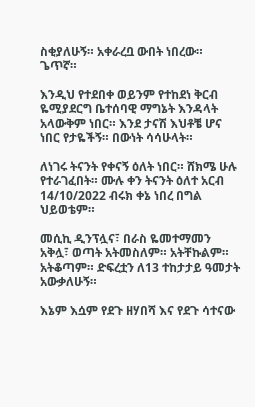ስቂያለሁኝ። አቀራረቧ ውበት ነበረው። ጌጥኛ።

እንዲህ የተደበቀ ወይንም የተከደነ ቅርብ ዬሚያደርግ ቤተሰባዊ ማግኔት እንዳላት አላውቅም ነበር። እንደ ታናሽ እህቶቼ ሆና ነበር የታዬችኝ። በውነት ሳሳሁላት።

ለነገሩ ትናንት የቀናኝ ዕለት ነበር። ሸክሜ ሁሉ የተራገፈበት። ሙሉ ቀን ትናንት ዕለተ አርብ 14/10/2022 ብሩክ ቀኔ ነበረ በግል ህይወቴም።

መሲኪ ዲንፕሏና፣ በራስ ዬመተማመን አቅሏ፣ ወጣት አትመስለም። አትቸኩልም። አትቆጣም። ድፍረቷን ለ13 ተከታታይ ዓመታት አውቃለሁኝ።

እኔም እሷም የደጉ ዘሃበሻ እና የደጉ ሳተናው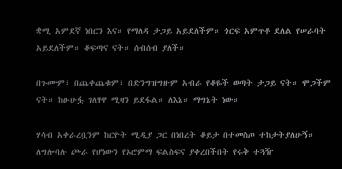ቋሚ አምደኛ ነበርን እና። የማለዳ ታጋይ አይደለችም። ጎርፍ አምጥቶ ደለል የሠራባት አይደለችም። ቆፍጣና ናት። ሰብሰብ ያለች።

በጉሙም፣ በጨቀጨቁም፣ በድንግዝግዙም አብራ የቆዬች ወጣት ታጋይ ናት። ሞጋችም ናት። ከፁሁፏ ገለፃዋ ሚዛን ይደፋል። ለእኔ። ማግኔት ነው።

ሃሳብ አቀራረቧንም ከርዮት ሚዲያ ጋር በነበረት ቆይታ በተመስጦ ተከታትያለሁኝ። ለግሎባሉ ጮራ የሆነውን የኦሮምማ ፍልስፍና ያቀረበችበት የሩቅ ተጓዥ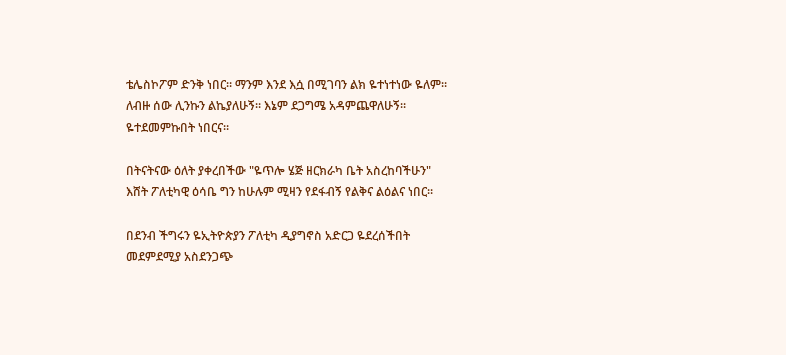ቴሌስኮፖም ድንቅ ነበር። ማንም እንደ እሷ በሚገባን ልክ ዬተነተነው ዬለም። ለብዙ ሰው ሊንኩን ልኬያለሁኝ። እኔም ደጋግሜ አዳምጨዋለሁኝ። ዬተደመምኩበት ነበርና።

በትናትናው ዕለት ያቀረበችው "ዬጥሎ ሄጅ ዘርክራካ ቤት አስረከባችሁን" እሸት ፖለቲካዊ ዕሳቤ ግን ከሁሉም ሚዛን የደፋብኝ የልቅና ልዕልና ነበር።

በደንብ ችግሩን ዬኢትዮጵያን ፖለቲካ ዲያግኖስ አድርጋ ዬደረሰችበት መደምደሚያ አስደንጋጭ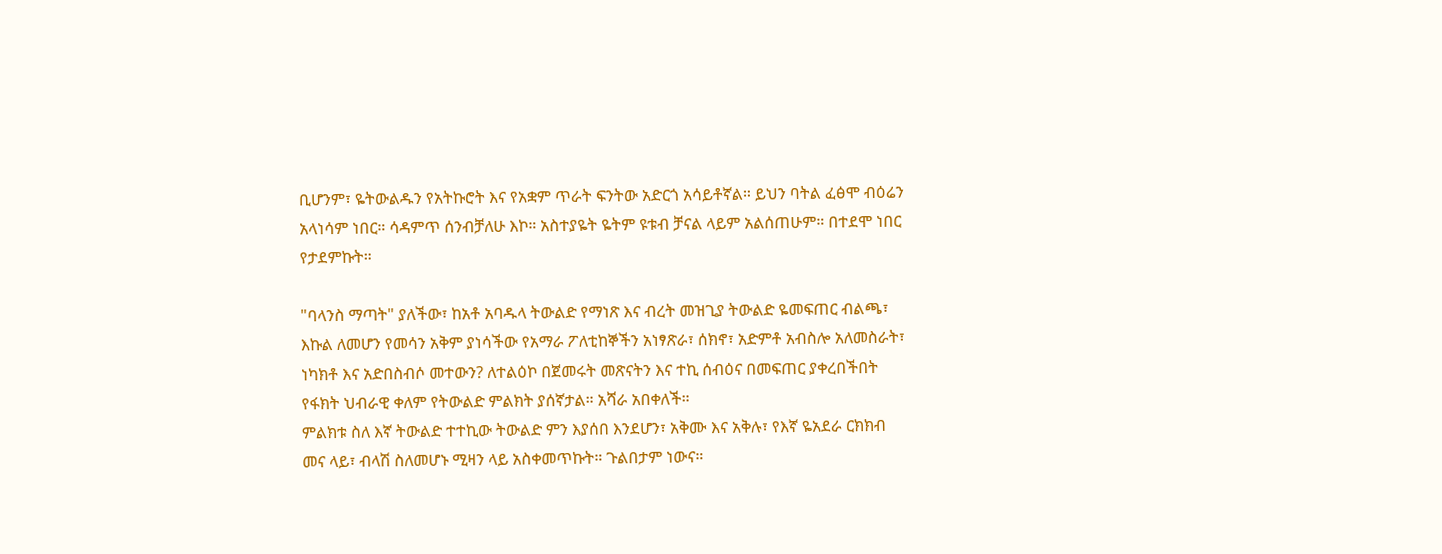ቢሆንም፣ ዬትውልዱን የአትኩሮት እና የአቋም ጥራት ፍንትው አድርጎ አሳይቶኛል። ይህን ባትል ፈፅሞ ብዕሬን አላነሳም ነበር። ሳዳምጥ ሰንብቻለሁ እኮ። አስተያዬት ዬትም ዩቱብ ቻናል ላይም አልሰጠሁም። በተደሞ ነበር የታደምኩት።

"ባላንስ ማጣት" ያለችው፣ ከአቶ አባዱላ ትውልድ የማነጽ እና ብረት መዝጊያ ትውልድ ዬመፍጠር ብልጫ፣ እኩል ለመሆን የመሳን አቅም ያነሳችው የአማራ ፖለቲከኞችን አነፃጽራ፣ ሰክኖ፣ አድምቶ አብስሎ አለመስራት፣ ነካክቶ እና አድበስብሶ መተውን? ለተልዕኮ በጀመሩት መጽናትን እና ተኪ ሰብዕና በመፍጠር ያቀረበችበት የፋክት ህብራዊ ቀለም የትውልድ ምልክት ያሰኛታል። አሻራ አበቀለች።
ምልክቱ ስለ እኛ ትውልድ ተተኪው ትውልድ ምን እያሰበ እንደሆን፣ አቅሙ እና አቅሉ፣ የእኛ ዬአደራ ርክክብ መና ላይ፣ ብላሽ ስለመሆኑ ሚዛን ላይ አስቀመጥኩት። ጉልበታም ነውና።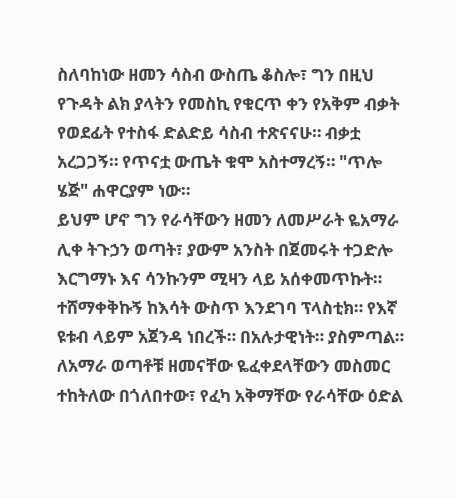ስለባከነው ዘመን ሳስብ ውስጤ ቆስሎ፣ ግን በዚህ የጉዳት ልክ ያላትን የመስኪ የቁርጥ ቀን የአቅም ብቃት የወደፊት የተስፋ ድልድይ ሳስብ ተጽናናሁ። ብቃቷ አረጋጋኝ። የጥናቷ ውጤት ቁሞ አስተማረኝ። "ጥሎ ሄጅ" ሐዋርያም ነው።
ይህም ሆኖ ግን የራሳቸውን ዘመን ለመሥራት ዬአማራ ሊቀ ትጉኃን ወጣት፣ ያውም አንስት በጀመሩት ተጋድሎ እርግማኑ እና ሳንኩንም ሚዛን ላይ አሰቀመጥኩት። ተሸማቀቅኩኝ ከእሳት ውስጥ እንደገባ ፕላስቲክ። የእኛ ዩቱብ ላይም አጀንዳ ነበረች። በአሉታዊነት። ያስምጣል።
ለአማራ ወጣቶቹ ዘመናቸው ዬፈቀደላቸውን መስመር ተከትለው በጎለበተው፣ የፈካ አቅማቸው የራሳቸው ዕድል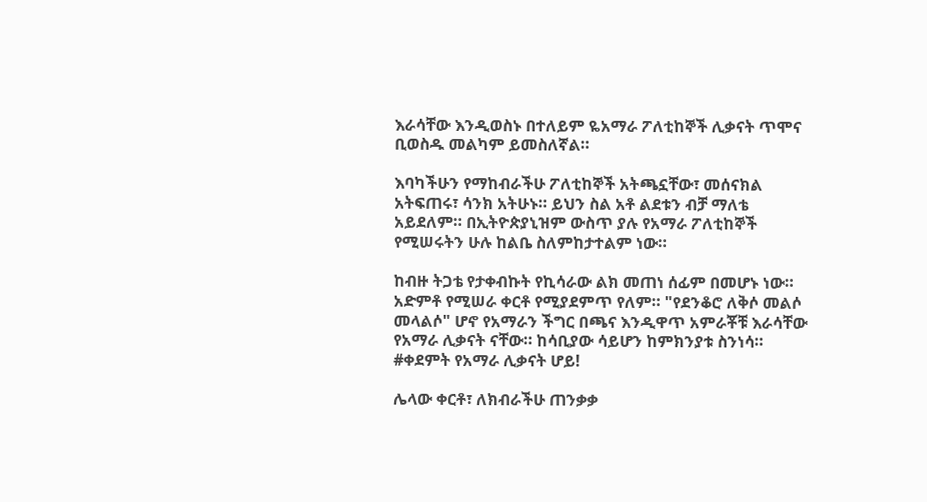እራሳቸው እንዲወስኑ በተለይም ዬአማራ ፖለቲከኞች ሊቃናት ጥሞና ቢወስዱ መልካም ይመስለኛል።

እባካችሁን የማከብራችሁ ፖለቲከኞች አትጫኗቸው፣ መሰናክል አትፍጠሩ፣ ሳንክ አትሁኑ። ይህን ስል አቶ ልደቱን ብቻ ማለቴ አይደለም። በኢትዮጵያኒዝም ውስጥ ያሉ የአማራ ፖለቲከኞች የሚሠሩትን ሁሉ ከልቤ ስለምከታተልም ነው።

ከብዙ ትጋቴ የታቀብኩት የኪሳራው ልክ መጠነ ሰፊም በመሆኑ ነው። አድምቶ የሚሠራ ቀርቶ የሚያደምጥ የለም። "የደንቆሮ ለቅሶ መልሶ መላልሶ" ሆኖ የአማራን ችግር በጫና እንዲዋጥ አምራቾቹ እራሳቸው የአማራ ሊቃናት ናቸው። ከሳቢያው ሳይሆን ከምክንያቱ ስንነሳ።
#ቀደምት የአማራ ሊቃናት ሆይ!

ሌላው ቀርቶ፣ ለክብራችሁ ጠንቃቃ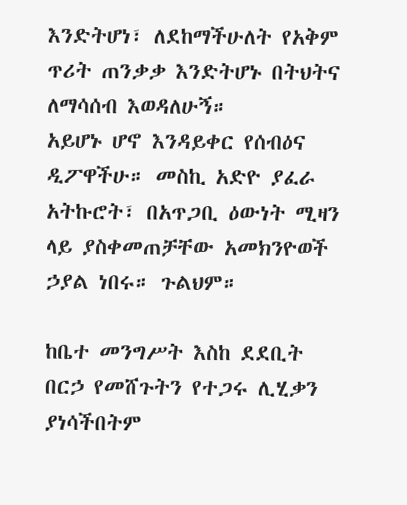እንድትሆነ፣ ለደከማችሁለት የአቅም ጥሪት ጠንቃቃ እንድትሆኑ በትህትና ለማሳሰብ እወዳለሁኝ።
አይሆኑ ሆኖ እንዳይቀር የሰብዕና ዲፖዋችሁ። መስኪ አድዮ ያፈራ አትኩሮት፣ በአጥጋቢ ዕውነት ሚዛን ላይ ያስቀመጠቻቸው አመክንዮወች ኃያል ነበሩ። ጉልህም።

ከቤተ መንግሥት እስከ ደደቢት በርኃ የመሸጉትን የተጋሩ ሊሂቃን ያነሳችበትም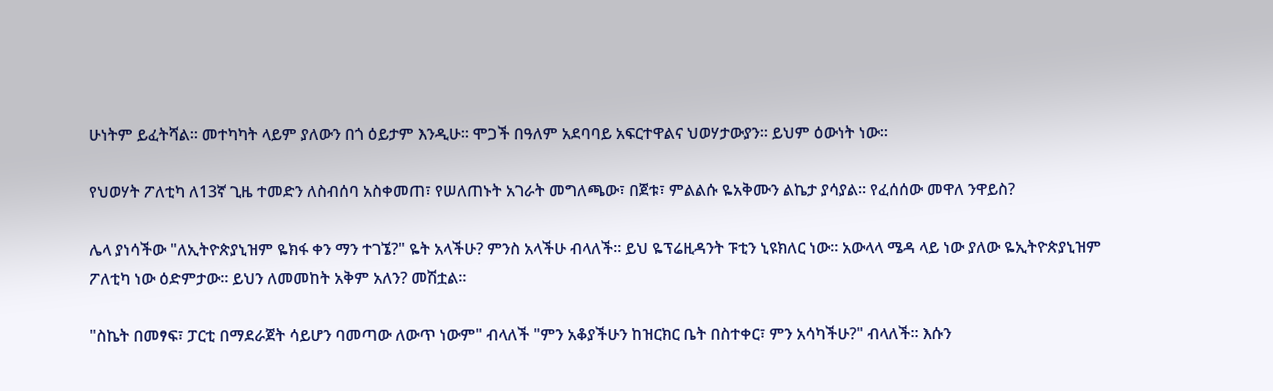ሁነትም ይፈትሻል። መተካካት ላይም ያለውን በጎ ዕይታም እንዲሁ። ሞጋች በዓለም አደባባይ አፍርተዋልና ህወሃታውያን። ይህም ዕውነት ነው።

የህወሃት ፖለቲካ ለ13ኛ ጊዜ ተመድን ለስብሰባ አስቀመጠ፣ የሠለጠኑት አገራት መግለጫው፣ በጀቱ፣ ምልልሱ ዬአቅሙን ልኬታ ያሳያል። የፈሰሰው መዋለ ንዋይስ?

ሌላ ያነሳችው "ለኢትዮጵያኒዝም ዬክፋ ቀን ማን ተገኜ?" ዬት አላችሁ? ምንስ አላችሁ ብላለች። ይህ ዬፕሬዚዳንት ፑቲን ኒዩክለር ነው። አውላላ ሜዳ ላይ ነው ያለው ዬኢትዮጵያኒዝም ፖለቲካ ነው ዕድምታው። ይህን ለመመከት አቅም አለን? መሽቷል።

"ስኬት በመፃፍ፣ ፓርቲ በማደራጀት ሳይሆን ባመጣው ለውጥ ነውም" ብላለች "ምን አቆያችሁን ከዝርክር ቤት በስተቀር፣ ምን አሳካችሁ?" ብላለች። እሱን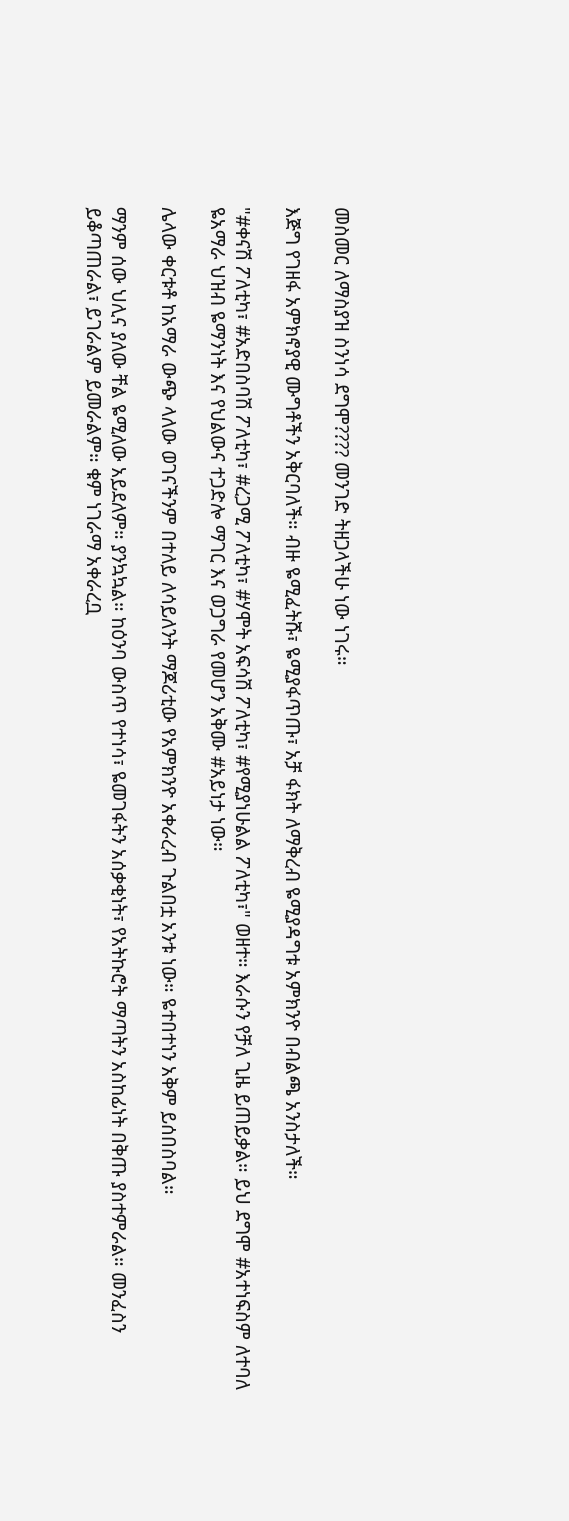መስመር ለማስያዝ ስንነሳ ደግሞ???? መንገድ ትዘጋላችሁ ነው ነገሩ።

እጅግ የገዘፋ አምክኖያዊ ሙግቶችን አቅርባለች። ብዙ ዬሚፈትሹ፣ ዬሚያፋጥጡ፣ አቻ ፋክት ለማቅረብ ዬሚያዳግቱ አምክንዮ በብልጫ አንስታለች።

"#ቀናሽ ፖለቲካ፣ #አድበስባሽ ፖለቲካ፣ #ረጋሚ ፖለቲካ፣ #ሃሞት አፍሳሽ ፖለቲካ፣ #የሚያነሁልል ፖለቲካ፣" ወዘተ። እራሱን የቻለ ጊዜ ይጠይቃል። ይህ ደግሞ #አተነፍስም ለተባለ ዬአማራ ህዝብ ዬማንነት እና የህልውና ተጋድሎ ማገር እና ወጋግራ የመሆን አቅሙ #አይነታ ነው።

ሌላው ቀርቱቶ ከአማራ ውጭ ላለው ወገናችንም በተለይ ለሳይለንት ማጆሪቲው የአምክንዮ አቀራረብ ጉልበቷ አንቱ ነው። ዬተበተነን አቅም ይሰበስባል።

ማንም ሰው ህሊና ያለው ቸል ዬሚለው አይደለም። ያንኳኳል። ከዕንባ ውስጥ የተነሳ፣ ዬመገፋትን አሰቃቂነት፣ የአትኩሮት ማጣትን አስከፊነት በቅጡ ያስተምራል። መንፈስን ይቆጣጠራል፣ ይገራልም ይመራልም። ቁም ነገራማ አቀራረቧ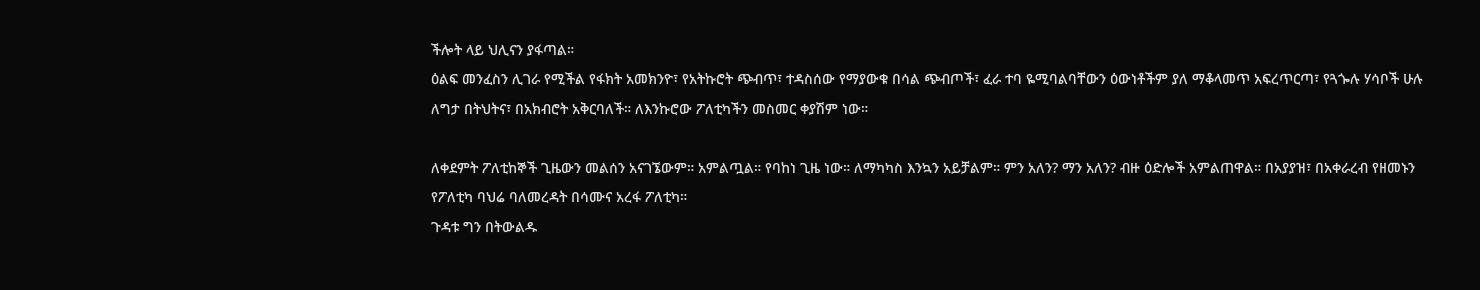ችሎት ላይ ህሊናን ያፋጣል።
ዕልፍ መንፈስን ሊገራ የሚችል የፋክት አመክንዮ፣ የአትኩሮት ጭብጥ፣ ተዳስሰው የማያውቁ በሳል ጭብጦች፣ ፈራ ተባ ዬሚባልባቸውን ዕውነቶችም ያለ ማቆላመጥ አፍረጥርጣ፣ የጓጐሉ ሃሳቦች ሁሉ ለግታ በትህትና፣ በአክብሮት አቅርባለች። ለእንኩሮው ፖለቲካችን መስመር ቀያሽም ነው።

ለቀደምት ፖለቲከኞች ጊዜውን መልሰን አናገኜውም። አምልጧል። የባከነ ጊዜ ነው። ለማካካስ እንኳን አይቻልም። ምን አለን? ማን አለን? ብዙ ዕድሎች አምልጠዋል። በአያያዝ፣ በአቀራረብ የዘመኑን የፖለቲካ ባህሬ ባለመረዳት በሳሙና አረፋ ፖለቲካ።
ጉዳቱ ግን በትውልዱ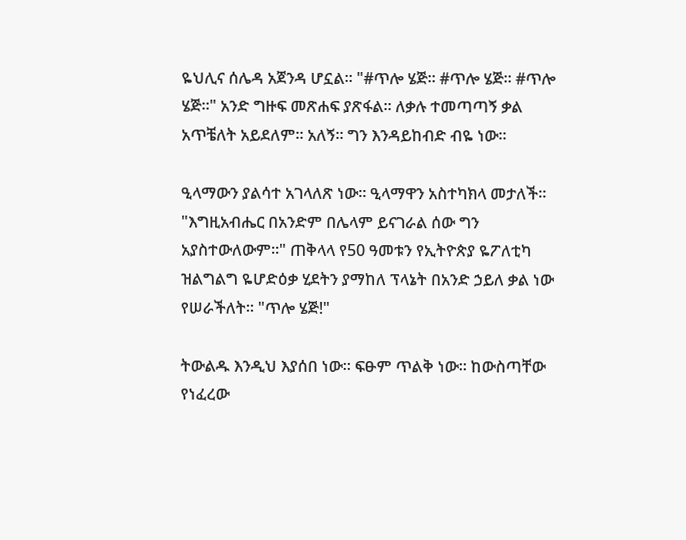ዬህሊና ሰሌዳ አጀንዳ ሆኗል። "#ጥሎ ሄጅ። #ጥሎ ሄጅ። #ጥሎ ሄጅ።" አንድ ግዙፍ መጽሐፍ ያጽፋል። ለቃሉ ተመጣጣኝ ቃል አጥቼለት አይደለም። አለኝ። ግን እንዳይከብድ ብዬ ነው።

ዒላማውን ያልሳተ አገላለጽ ነው። ዒላማዋን አስተካክላ መታለች። "እግዚአብሔር በአንድም በሌላም ይናገራል ሰው ግን አያስተውለውም።" ጠቅላላ የ50 ዓመቱን የኢትዮጵያ ዬፖለቲካ ዝልግልግ ዬሆድዕቃ ሂደትን ያማከለ ፕላኔት በአንድ ኃይለ ቃል ነው የሠራችለት። "ጥሎ ሄጅ!"

ትውልዱ እንዲህ እያሰበ ነው። ፍፁም ጥልቅ ነው። ከውስጣቸው የነፈረው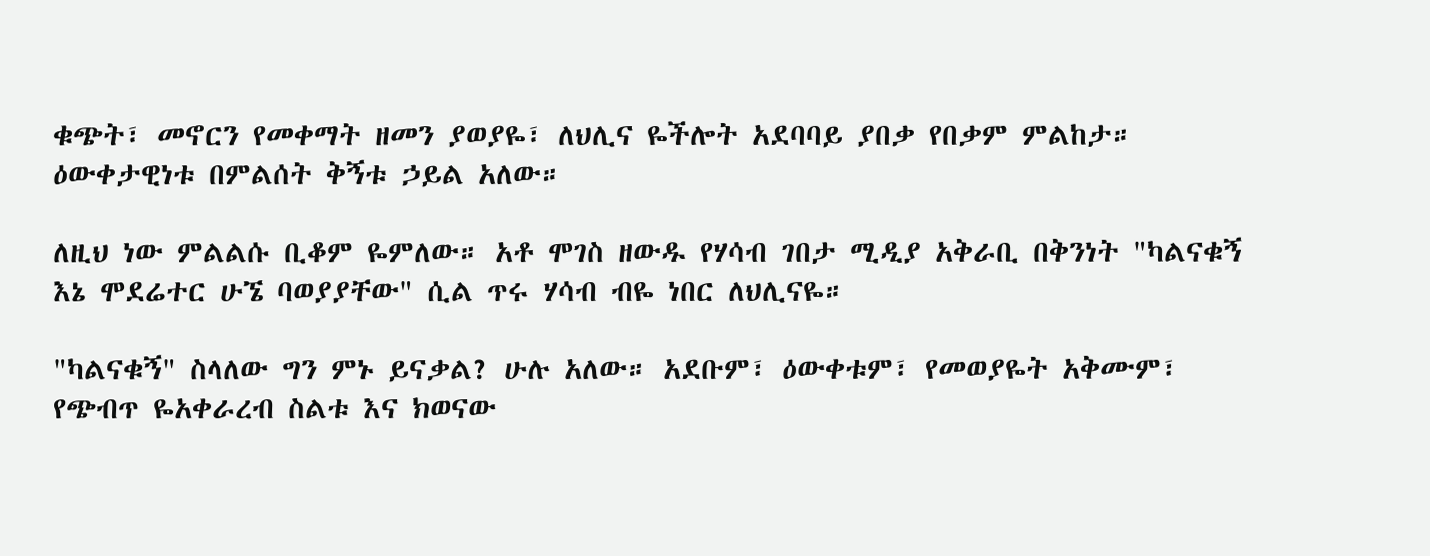ቁጭት፣ መኖርን የመቀማት ዘመን ያወያዬ፣ ለህሊና ዬችሎት አደባባይ ያበቃ የበቃም ምልከታ። ዕውቀታዊነቱ በምልሰት ቅኝቱ ኃይል አለው።

ለዚህ ነው ምልልሱ ቢቆም ዬምለው። አቶ ሞገስ ዘውዱ የሃሳብ ገበታ ሚዲያ አቅራቢ በቅንነት "ካልናቁኝ እኔ ሞደሬተር ሁኜ ባወያያቸው" ሲል ጥሩ ሃሳብ ብዬ ነበር ለህሊናዬ።

"ካልናቁኝ" ስላለው ግን ምኑ ይናቃል? ሁሉ አለው። አደቡም፣ ዕውቀቱም፣ የመወያዬት አቅሙም፣ የጭብጥ ዬአቀራረብ ስልቱ እና ክወናው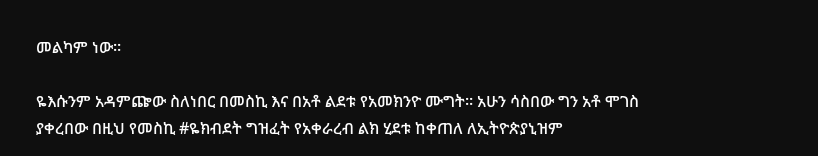መልካም ነው።

ዬእሱንም አዳምጬው ስለነበር በመስኪ እና በአቶ ልደቱ የአመክንዮ ሙግት። አሁን ሳስበው ግን አቶ ሞገስ ያቀረበው በዚህ የመስኪ #ዬክብደት ግዝፈት የአቀራረብ ልክ ሂደቱ ከቀጠለ ለኢትዮጵያኒዝም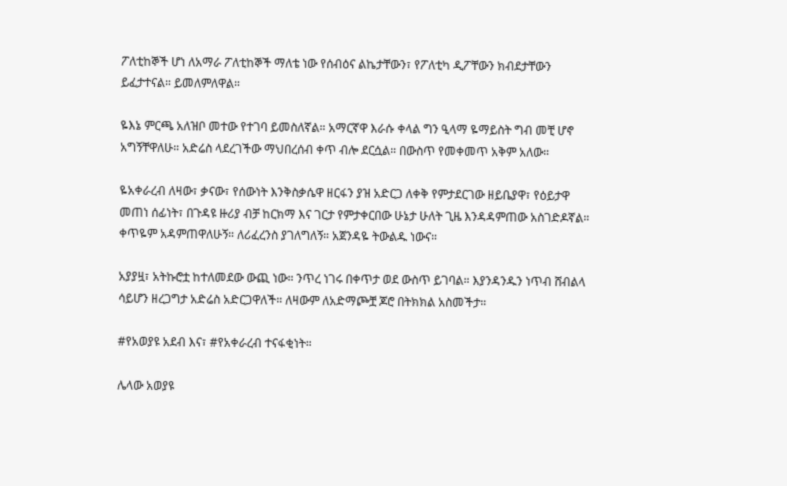ፖለቲከኞች ሆነ ለአማራ ፖለቲከኞች ማለቴ ነው የሰብዕና ልኬታቸውን፣ የፖለቲካ ዲፖቸውን ክብደታቸውን ይፈታተናል። ይመለምለዋል።

ዬእኔ ምርጫ አለዝቦ መተው የተገባ ይመስለኛል። አማርኛዋ እራሱ ቀላል ግን ዒላማ ዬማይስት ግብ መቺ ሆኖ አግኝቸዋለሁ። አድሬስ ላደረገችው ማህበረሰብ ቀጥ ብሎ ደርሷል። በውስጥ የመቀመጥ አቅም አለው።

ዬአቀራረብ ለዛው፣ ቃናው፣ የሰውነት እንቅስቃሴዋ ዘርፋን ያዝ አድርጋ ለቀቅ የምታደርገው ዘይቤያዋ፣ የዕይታዋ መጠነ ሰፊነት፣ በጉዳዩ ዙሪያ ብቻ ከርክማ እና ገርታ የምታቀርበው ሁኔታ ሁለት ጊዜ እንዳዳምጠው አስገድዶኛል። ቀጥዬም አዳምጠዋለሁኝ። ለሪፈረንስ ያገለግለኝ። አጀንዳዬ ትውልዱ ነውና።

አያያዟ፣ አትኩሮቷ ከተለመደው ውጪ ነው። ንጥረ ነገሩ በቀጥታ ወደ ውስጥ ይገባል። እያንዳንዱን ነጥብ ሸብልላ ሳይሆን ዘረጋግታ አድሬስ አድርጋዋለች። ለዛውም ለአድማጮቿ ጆሮ በትክክል አስመችታ።

#የአወያዩ አደብ እና፣ #የአቀራረብ ተናፋቂነት።

ሌላው አወያዩ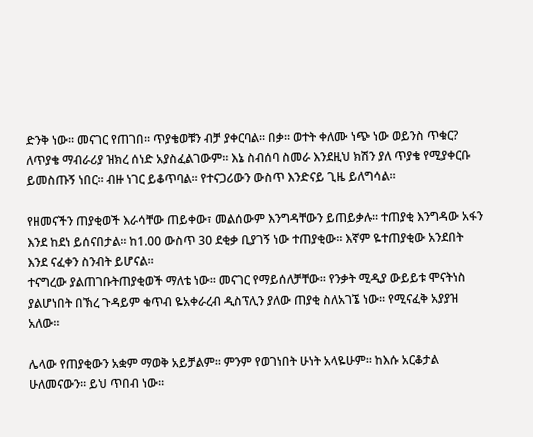ድንቅ ነው። መናገር የጠገበ። ጥያቄወቹን ብቻ ያቀርባል። በቃ። ወተት ቀለሙ ነጭ ነው ወይንስ ጥቁር? ለጥያቄ ማብራሪያ ዝክረ ሰነድ አያስፈልገውም። እኔ ስብሰባ ስመራ እንደዚህ ክሽን ያለ ጥያቄ የሚያቀርቡ ይመስጡኝ ነበር። ብዙ ነገር ይቆጥባል። የተናጋሪውን ውስጥ እንድናይ ጊዜ ይለግሳል።

የዘመናችን ጠያቂወች እራሳቸው ጠይቀው፣ መልሰውም እንግዳቸውን ይጠይቃሉ። ተጠያቂ እንግዳው አፋን እንደ ከደነ ይሰናበታል። ከ1.00 ውስጥ 30 ደቂቃ ቢያገኝ ነው ተጠያቂው። እኛም ዬተጠያቂው አንደበት እንደ ናፈቀን ስንብት ይሆናል።
ተናግረው ያልጠገቡትጠያቂወች ማለቴ ነው። መናገር የማይሰለቻቸው። የንቃት ሚዲያ ውይይቱ ሞናትነስ ያልሆነበት በኽረ ጉዳይም ቁጥብ ዬአቀራረብ ዲስፕሊን ያለው ጠያቂ ስለአገኜ ነው። የሚናፈቅ አያያዝ አለው።

ሌላው የጠያቂውን አቋም ማወቅ አይቻልም። ምንም የወገነበት ሁነት አላዬሁም። ከእሱ አርቆታል ሁለመናውን። ይህ ጥበብ ነው።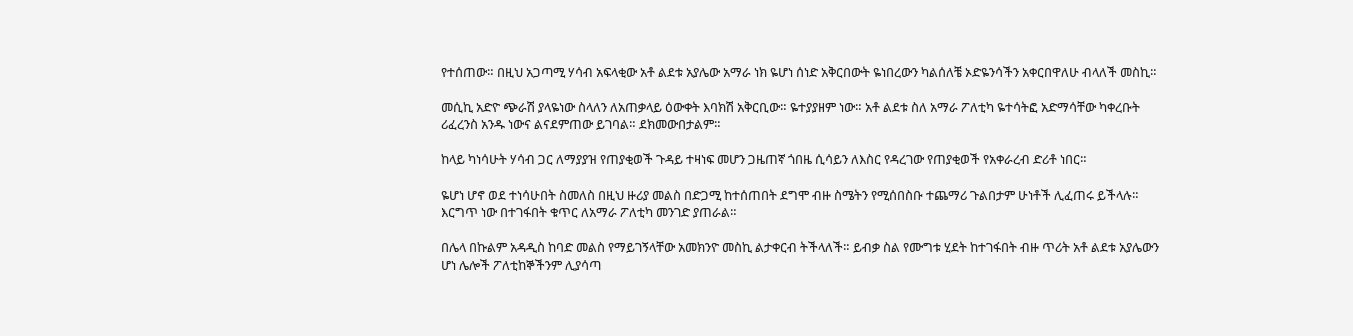የተሰጠው። በዚህ አጋጣሚ ሃሳብ አፍላቂው አቶ ልደቱ አያሌው አማራ ነክ ዬሆነ ሰነድ አቅርበውት ዬነበረውን ካልሰለቼ ኦድዬንሳችን አቀርበዋለሁ ብላለች መስኪ።

መሲኪ አድዮ ጭራሽ ያላዬነው ስላለን ለአጠቃላይ ዕውቀት እባክሽ አቅርቢው። ዬተያያዘም ነው። አቶ ልደቱ ስለ አማራ ፖለቲካ ዬተሳትፎ አድማሳቸው ካቀረቡት ሪፈረንስ አንዱ ነውና ልናደምጠው ይገባል። ደክመውበታልም።

ከላይ ካነሳሁት ሃሳብ ጋር ለማያያዝ የጠያቂወች ጉዳይ ተዛነፍ መሆን ጋዜጠኛ ጎበዜ ሲሳይን ለእስር የዳረገው የጠያቂወች የአቀራረብ ድሪቶ ነበር።

ዬሆነ ሆኖ ወደ ተነሳሁበት ስመለስ በዚህ ዙሪያ መልስ በድጋሚ ከተሰጠበት ደግሞ ብዙ ስሜትን የሚሰበስቡ ተጨማሪ ጉልበታም ሁነቶች ሊፈጠሩ ይችላሉ። እርግጥ ነው በተገፋበት ቁጥር ለአማራ ፖለቲካ መንገድ ያጠራል።

በሌላ በኩልም አዳዲስ ከባድ መልስ የማይገኝላቸው አመክንዮ መስኪ ልታቀርብ ትችላለች። ይብቃ ስል የሙግቱ ሂደት ከተገፋበት ብዙ ጥሪት አቶ ልደቱ አያሌውን ሆነ ሌሎች ፖለቲከኞችንም ሊያሳጣ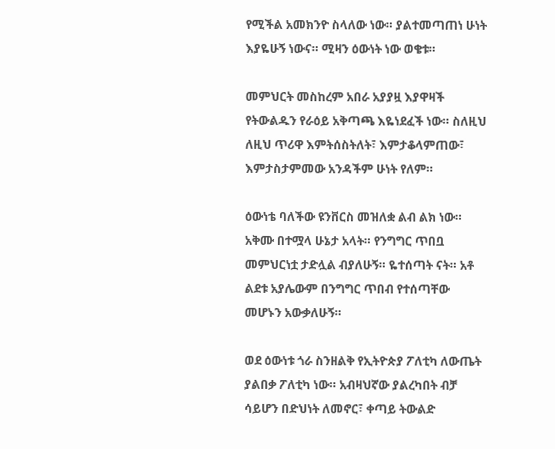የሚችል አመክንዮ ስላለው ነው። ያልተመጣጠነ ሁነት እያዬሁኝ ነውና። ሚዛን ዕውነት ነው ወቄቱ።

መምህርት መስከረም አበራ አያያዟ እያዋዛች የትውልዱን የራዕይ አቅጣጫ እዬነደፈች ነው። ስለዚህ ለዚህ ጥሪዋ እምትሰስትለት፣ እምታቆላምጠው፣ እምታስታምመው አንዳችም ሁነት የለም።

ዕውነቴ ባለችው ዩንቨርስ መዝለቋ ልብ ልክ ነው። አቅሙ በተሟላ ሁኔታ አላት። የንግግር ጥበቧ መምህርነቷ ታድሏል ብያለሁኝ። ዬተሰጣት ናት። አቶ ልደቱ አያሌውም በንግግር ጥበብ የተሰጣቸው መሆኑን አውቃለሁኝ።

ወደ ዕውነቱ ጎራ ስንዘልቅ የኢትዮጵያ ፖለቲካ ለውጤት ያልበቃ ፖለቲካ ነው። አብዛህኛው ያልረካበት ብቻ ሳይሆን በድህነት ለመኖር፣ ቀጣይ ትውልድ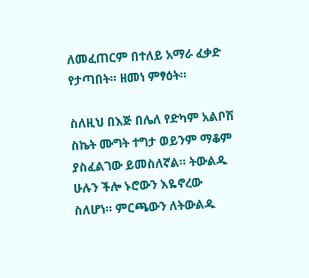ለመፈጠርም በተለይ አማራ ፈቃድ የታጣበት። ዘመነ ምፃዕት።

ስለዚህ በእጅ በሌለ የድካም አልቦሽ ስኬት ሙግት ተግታ ወይንም ማቆም ያስፈልገው ይመስለኛል። ትውልዱ ሁሉን ችሎ ኑሮውን እዬኖረው ስለሆነ። ምርጫውን ለትውልዱ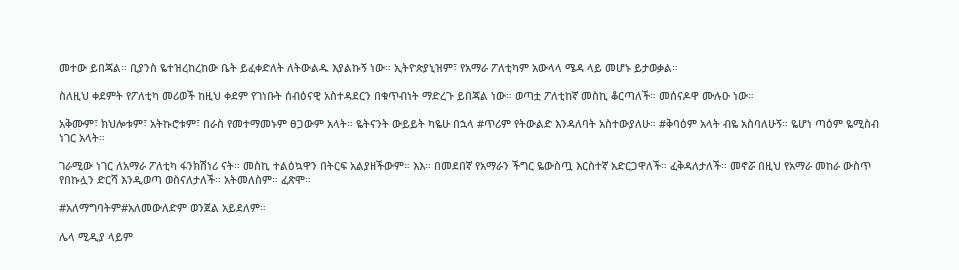መተው ይበጃል። ቢያንስ ዬተዝረከረከው ቤት ይፈቀድለት ለትውልዱ እያልኩኝ ነው። ኢትዮጵያኒዝም፣ የአማራ ፖለቲካም አውላላ ሜዳ ላይ መሆኑ ይታወቃል።

ስለዚህ ቀደምት የፖለቲካ መሪወች ከዚህ ቀደም የገነቡት ሰብዕናዊ አስተዳደርን በቁጥብነት ማድረጉ ይበጃል ነው። ወጣቷ ፖለቲከኛ መስኪ ቆርጣለች። መሰናዶዋ ሙሉዑ ነው።

አቅሙም፣ ክህሎቱም፣ አትኩሮቱም፣ በራስ የመተማመኑም ፀጋውም አላት። ዬትናንት ውይይት ካዬሁ በኋላ #ጥሪም የትውልድ እንዳለባት አስተውያለሁ። #ቅባዕም አላት ብዬ አስባለሁኝ። ዬሆነ ጣዕም ዬሚስብ ነገር አላት።

ገራሚው ነገር ለአማራ ፖለቲካ ፋንክሽነሪ ናት። መስኪ ተልዕኳዋን በትርፍ አልያዘችውም። እእ። በመደበኛ የአማራን ችግር ዬውስጧ እርስተኛ አድርጋዋለች። ፈቅዳለታለች። መኖሯ በዚህ የአማራ መከራ ውስጥ የበኩሏን ድርሻ እንዲወጣ ወስናለታለች። አትመለስም። ፈጽሞ።

#አለማግባትም#አለመውለድም ወንጀል አይደለም።

ሌላ ሚዲያ ላይም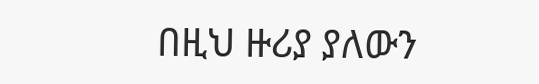በዚህ ዙሪያ ያለውን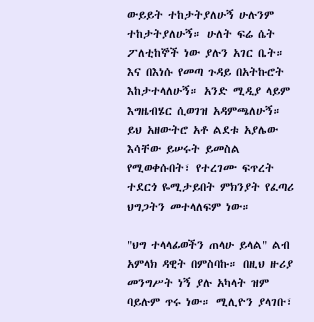ውይይት ተከታትያለሁኝ ሁሉንም ተከታትያለሁኝ። ሁለት ፍሬ ሴት ፖለቲከኞች ነው ያሉን አገር ቤት። እና በእነሱ የመጣ ጉዳይ በአትኩሮት እከታተላለሁኝ። አንድ ሚዲያ ላይም እግዜብሄር ሲወገዝ አዳምጫለሁኝ።
ይህ አዘውትሮ አቶ ልደቱ አያሌው እሳቸው ይሠሩት ይመስል የሚወቀሱበት፣ የተረገሙ ፍጥረት ተደርጎ ዬሚታይበት ምክንያት የፈጣሪ ህግጋትን መተላለፍም ነው።

"ህግ ተላላፊወችን ጠላሁ ይላል" ልብ አምላክ ዳዊት በምስባኩ። በዚህ ዙሪያ መንግሥት ነኝ ያሉ አካላት ዝም ባይሉም ጥሩ ነው። ሚሊዮን ያላገቡ፣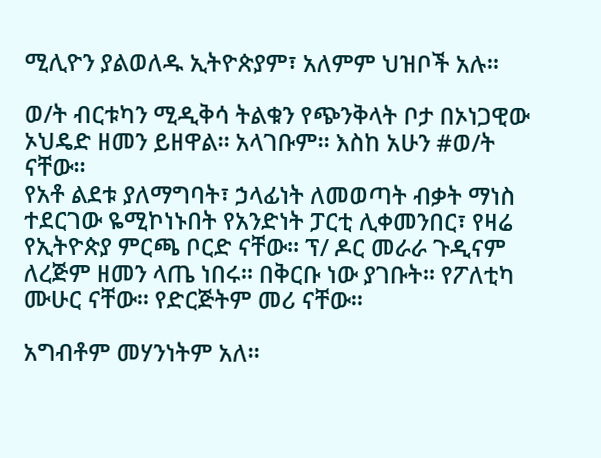ሚሊዮን ያልወለዱ ኢትዮጵያም፣ አለምም ህዝቦች አሉ።

ወ/ት ብርቱካን ሚዲቅሳ ትልቁን የጭንቅላት ቦታ በኦነጋዊው ኦህዴድ ዘመን ይዘዋል። አላገቡም። እስከ አሁን #ወ/ት ናቸው።
የአቶ ልደቱ ያለማግባት፣ ኃላፊነት ለመወጣት ብቃት ማነስ ተደርገው ዬሚኮነኑበት የአንድነት ፓርቲ ሊቀመንበር፣ የዛሬ የኢትዮጵያ ምርጫ ቦርድ ናቸው። ፕ/ ዶር መራራ ጉዲናም ለረጅም ዘመን ላጤ ነበሩ። በቅርቡ ነው ያገቡት። የፖለቲካ ሙሁር ናቸው። የድርጅትም መሪ ናቸው።

አግብቶም መሃንነትም አለ።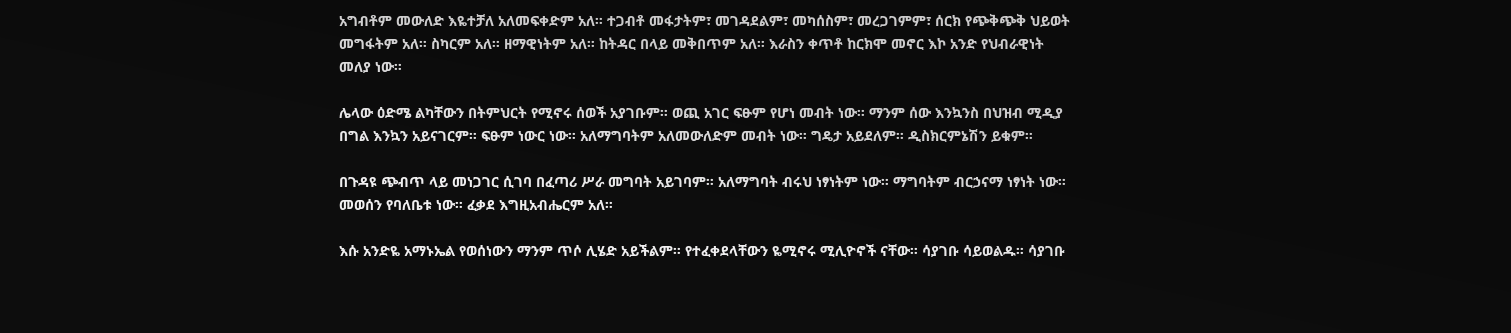አግብቶም መውለድ እዬተቻለ አለመፍቀድም አለ። ተጋብቶ መፋታትም፣ መገዳደልም፣ መካሰስም፣ መረጋገምም፣ ሰርክ የጭቅጭቅ ህይወት መግፋትም አለ። ስካርም አለ። ዘማዊነትም አለ። ከትዳር በላይ መቅበጥም አለ። እራስን ቀጥቶ ከርክሞ መኖር እኮ አንድ የህብራዊነት መለያ ነው።

ሌላው ዕድሜ ልካቸውን በትምህርት የሚኖሩ ሰወች አያገቡም። ወጪ አገር ፍፁም የሆነ መብት ነው። ማንም ሰው እንኳንስ በህዝብ ሚዲያ በግል እንኳን አይናገርም። ፍፁም ነውር ነው። አለማግባትም አለመውለድም መብት ነው። ግዴታ አይደለም። ዲስክርምኔሽን ይቁም።

በጉዳዩ ጭብጥ ላይ መነጋገር ሲገባ በፈጣሪ ሥራ መግባት አይገባም። አለማግባት ብሩህ ነፃነትም ነው። ማግባትም ብርኃናማ ነፃነት ነው። መወሰን የባለቤቱ ነው። ፈቃደ እግዚአብሔርም አለ።

እሱ አንድዬ አማኑኤል የወሰነውን ማንም ጥሶ ሊሄድ አይችልም። የተፈቀደላቸውን ዬሚኖሩ ሚሊዮኖች ናቸው። ሳያገቡ ሳይወልዱ። ሳያገቡ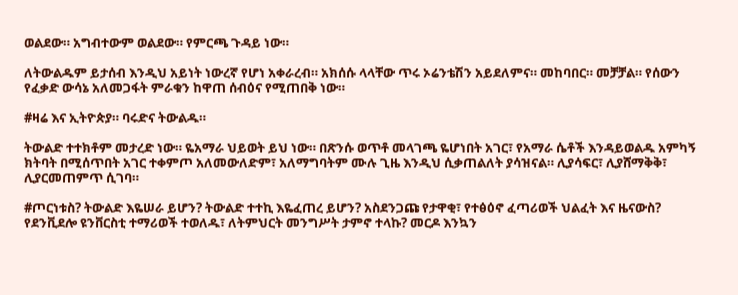ወልደው። አግብተውም ወልደው። የምርጫ ጉዳይ ነው።

ለትውልዱም ይታሰብ እንዲህ አይነት ነውረኛ የሆነ አቀራረብ። አክሰሱ ላላቸው ጥሩ ኦሬንቴሽን አይደለምና። መከባበር። መቻቻል። የሰውን የፈቃድ ውሳኔ አለመጋፋት ምራቁን ከዋጠ ሰብዕና የሚጠበቅ ነው።

#ዛሬ እና ኢትዮጵያ። ባሩድና ትውልዱ።

ትውልድ ተተክቶም መታረድ ነው። ዬአማራ ህይወት ይህ ነው። በጽንሱ ወጥቶ መላገጫ ዬሆነበት አገር፣ የአማራ ሴቶች እንዳይወልዱ አምካኝ ክትባት በሚሰጥበት አገር ተቀምጦ አለመውለድም፣ አለማግባትም ሙሉ ጊዜ እንዲህ ሲቃጠልለት ያሳዝናል። ሊያሳፍር፣ ሊያሸማቅቅ፣ ሊያርመጠምጥ ሲገባ።

#ጦርነቱስ? ትውልድ እዬሠራ ይሆን? ትውልድ ተተኪ እዬፈጠረ ይሆን? አስደንጋጩ የታዋቂ፣ የተፅዕኖ ፈጣሪወች ህልፈት እና ዜናውስ? የደንቪደሎ ዩንቨርስቲ ተማሪወች ተወለዱ፣ ለትምህርት መንግሥት ታምኖ ተላኩ? መርዶ እንኳን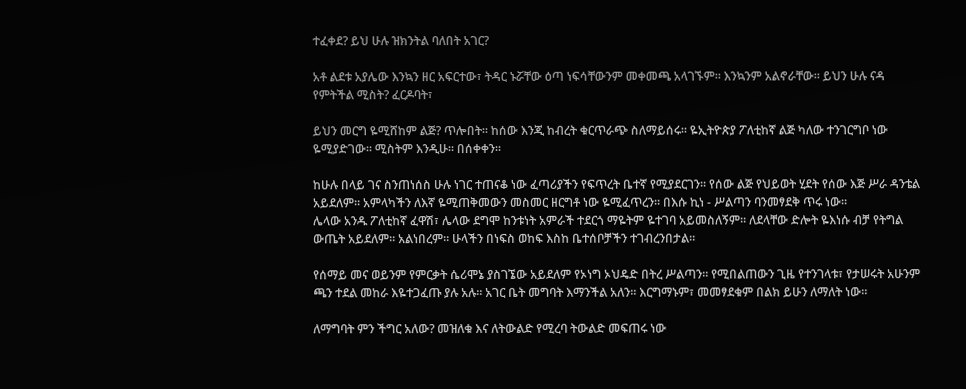ተፈቀደ? ይህ ሁሉ ዝክንትል ባለበት አገር?

አቶ ልደቱ አያሌው እንኳን ዘር አፍርተው፣ ትዳር ኑሯቸው ዕጣ ነፍሳቸውንም መቀመጫ አላገኙም። እንኳንም አልኖራቸው። ይህን ሁሉ ናዳ የምትችል ሚስት? ፈርዶባት፣

ይህን መርግ ዬሚሸከም ልጅ? ጥሎበት። ከሰው እንጂ ከብረት ቁርጥራጭ ስለማይሰሩ። ዬኢትዮጵያ ፖለቲከኛ ልጅ ካለው ተንገርግቦ ነው ዬሚያድገው። ሚስትም እንዲሁ። በሰቀቀን።

ከሁሉ በላይ ገና ስንጠነሰስ ሁሉ ነገር ተጠናቆ ነው ፈጣሪያችን የፍጥረት ቤተኛ የሚያደርገን። የሰው ልጅ የህይወት ሂደት የሰው እጅ ሥራ ዳንቴል አይደለም። አምላካችን ለእኛ ዬሚጠቅመውን መስመር ዘርግቶ ነው ዬሚፈጥረን። በእሱ ኪነ - ሥልጣን ባንመፃደቅ ጥሩ ነው።
ሌላው አንዱ ፖለቲከኛ ፈዋሽ፣ ሌላው ደግሞ ከንቱነት አምራች ተደርጎ ማዬትም ዬተገባ አይመስለኝም። ለደላቸው ድሎት ዬእነሱ ብቻ የትግል ውጤት አይደለም። አልነበረም። ሁላችን በነፍስ ወከፍ እስከ ቤተሰቦቻችን ተገብረንበታል።

የሰማይ መና ወይንም የምርቃት ሴሪሞኔ ያስገኜው አይደለም የኦነግ ኦህዴድ በትረ ሥልጣን። የሚበልጠውን ጊዜ የተንገላቱ፣ የታሠሩት አሁንም ጫን ተደል መከራ እዬተጋፈጡ ያሉ አሉ። አገር ቤት መግባት እማንችል አለን። እርግማኑም፣ መመፃደቁም በልክ ይሁን ለማለት ነው።

ለማግባት ምን ችግር አለው? መዝለቁ እና ለትውልድ የሚረባ ትውልድ መፍጠሩ ነው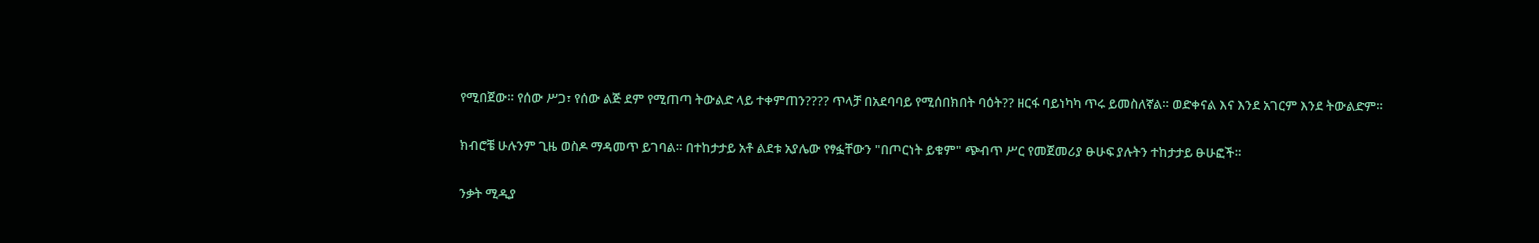የሚበጀው። የሰው ሥጋ፣ የሰው ልጅ ደም የሚጠጣ ትውልድ ላይ ተቀምጠን???? ጥላቻ በአደባባይ የሚሰበክበት ባዕት?? ዘርፋ ባይነካካ ጥሩ ይመስለኛል። ወድቀናል እና እንደ አገርም እንደ ትውልድም።

ክብሮቼ ሁሉንም ጊዜ ወስዶ ማዳመጥ ይገባል። በተከታታይ አቶ ልደቱ አያሌው የፃፏቸውን "በጦርነት ይቁም" ጭብጥ ሥር የመጀመሪያ ፁሁፍ ያሉትን ተከታታይ ፁሁፎች።

ንቃት ሚዲያ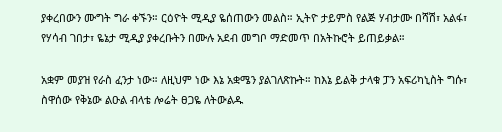ያቀረበውን ሙግት ግራ ቀኙን። ርዕዮት ሚዲያ ዬሰጠውን መልስ። ኢትዮ ታይምስ የልጅ ሃብታሙ በሻሽ፣ አልፋ፣ የሃሳብ ገበታ፣ ዬኔታ ሚዲያ ያቀረቡትን በሙሉ አደብ መግቦ ማድመጥ በአትኩሮት ይጠይቃል።

አቋም መያዝ የራስ ፈንታ ነው። ለዚህም ነው እኔ አቋሜን ያልገለጽኩት። ከእኔ ይልቅ ታላቁ ፓን አፍሪካኒስት ግሱ፣ ስዋሰው የቅኔው ልዑል ብላቴ ሎሬት ፀጋዬ ለትውልዱ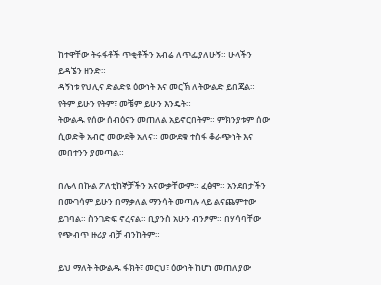ከተዋቸው ትሩፋቶች ጥቂቶችን አብሬ ለጥፌያለሁኝ። ሁላችን ይዳኜን ዘንድ።
ዳኝነቱ የህሊና ድልድዩ ዕውነት እና መርኽ ለትውልድ ይበጃል። የትም ይሁን የትም፣ መቼም ይሁን እንዴት።
ትውልዱ የሰው ሰብዕናን መጠለል አይኖርበትም። ምክንያቱም ሰው ሲወድቅ አብሮ መውደቅ አለና። መውደቁ ተስፋ ቆራጭነት እና መበተንን ያመጣል።

በሌላ በኩል ፖለቲከኞቻችን አናውቃቸውም። ፈፅሞ። አንደበታችን በሙገሳም ይሁን በማቃለል ማንሳት መጣሉ ላይ ልናጨምተው ይገባል። ስንገድፍ ኖረናል። ቢያንስ አሁን ብንፆም። በሃሳባቸው የጭብጥ ዙሪያ ብቻ ብንከትም።

ይህ ማለት ትውልዱ ፋክት፣ መርህ፣ ዕውነት ከሆነ መጠለያው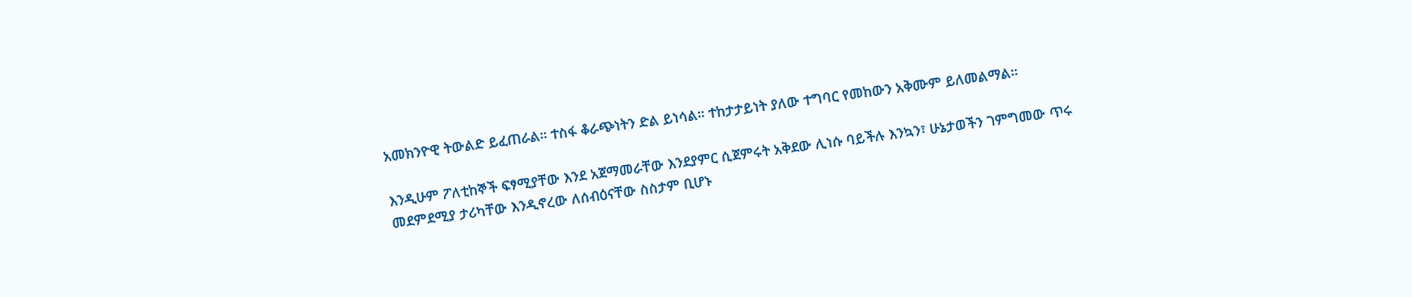አመክንዮዊ ትውልድ ይፈጠራል። ተስፋ ቆራጭነትን ድል ይነሳል። ተከታታይነት ያለው ተግባር የመከውን አቅሙም ይለመልማል።

እንዲሁም ፖለቲከኞች ፍፃሚያቸው እንደ አጀማመራቸው እንደያምር ሲጀምሩት አቅደው ሊነሱ ባይችሉ እንኳን፣ ሁኔታወችን ገምግመው ጥሩ መደምደሚያ ታሪካቸው እንዲኖረው ለሰብዕናቸው ስስታም ቢሆኑ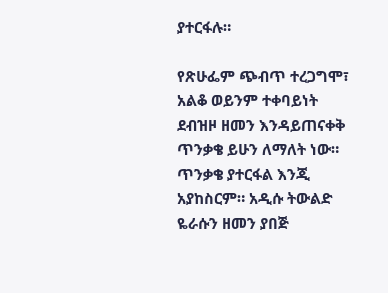ያተርፋሉ።

የጽሁፌም ጭብጥ ተረጋግሞ፣ አልቆ ወይንም ተቀባይነት ደብዝዞ ዘመን እንዳይጠናቀቅ ጥንቃቄ ይሁን ለማለት ነው። ጥንቃቄ ያተርፋል እንጂ አያከስርም። አዲሱ ትውልድ ዬራሱን ዘመን ያበጅ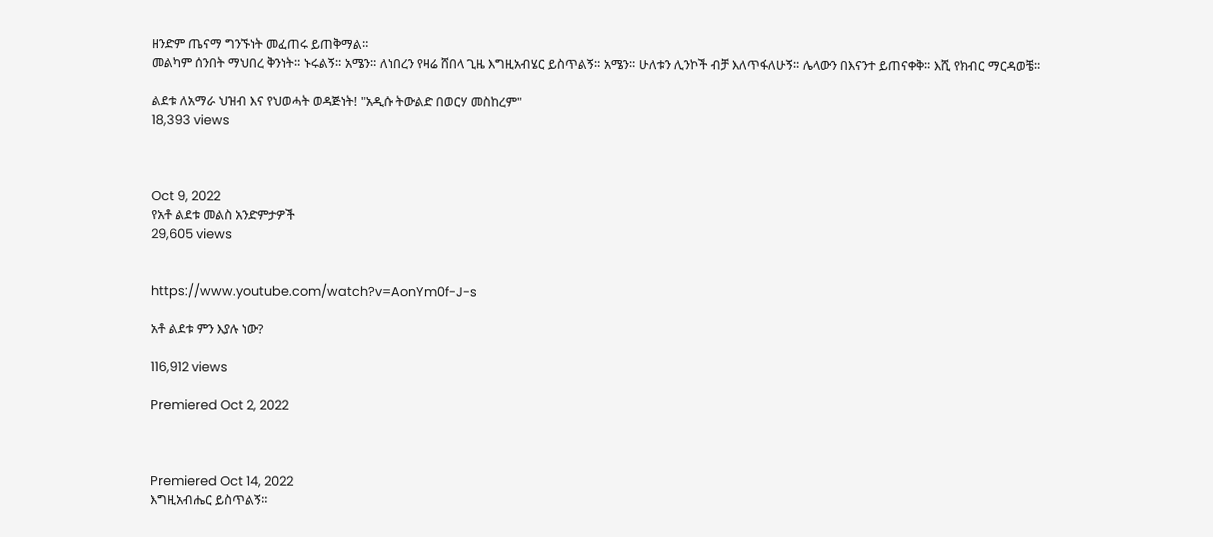ዘንድም ጤናማ ግንኙነት መፈጠሩ ይጠቅማል።
መልካም ሰንበት ማህበረ ቅንነት። ኑሩልኝ። አሜን። ለነበረን የዛሬ ሸበላ ጊዜ እግዚአብሄር ይስጥልኝ። አሜን። ሁለቱን ሊንኮች ብቻ እለጥፋለሁኝ። ሌላውን በእናንተ ይጠናቀቅ። እሺ የክብር ማርዳወቼ።

ልደቱ ለአማራ ህዝብ እና የህወሓት ወዳጅነት! "አዲሱ ትውልድ በወርሃ መስከረም"
18,393 views



Oct 9, 2022
የአቶ ልደቱ መልስ አንድምታዎች
29,605 views


https://www.youtube.com/watch?v=AonYm0f-J-s

አቶ ልደቱ ምን እያሉ ነው?

116,912 views

Premiered Oct 2, 2022



Premiered Oct 14, 2022
እግዚአብሔር ይስጥልኝ።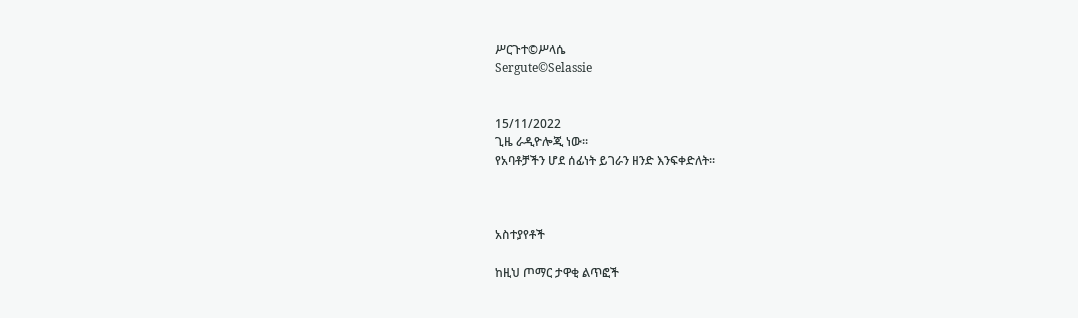ሥርጉተ©ሥላሴ
Sergute©Selassie


15/11/2022
ጊዜ ራዲዮሎጂ ነው።
የአባቶቻችን ሆደ ሰፊነት ይገራን ዘንድ እንፍቀድለት።



አስተያየቶች

ከዚህ ጦማር ታዋቂ ልጥፎች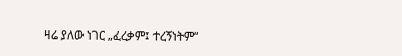ዛሬ ያለው ነገር „ፈረቃም፤ ተረኝነትም“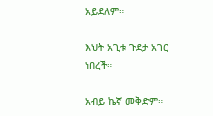አይደለም።

እህት አጊቱ ጉደታ አገር ነበረች።

አብይ ኬኛ መቅድም።